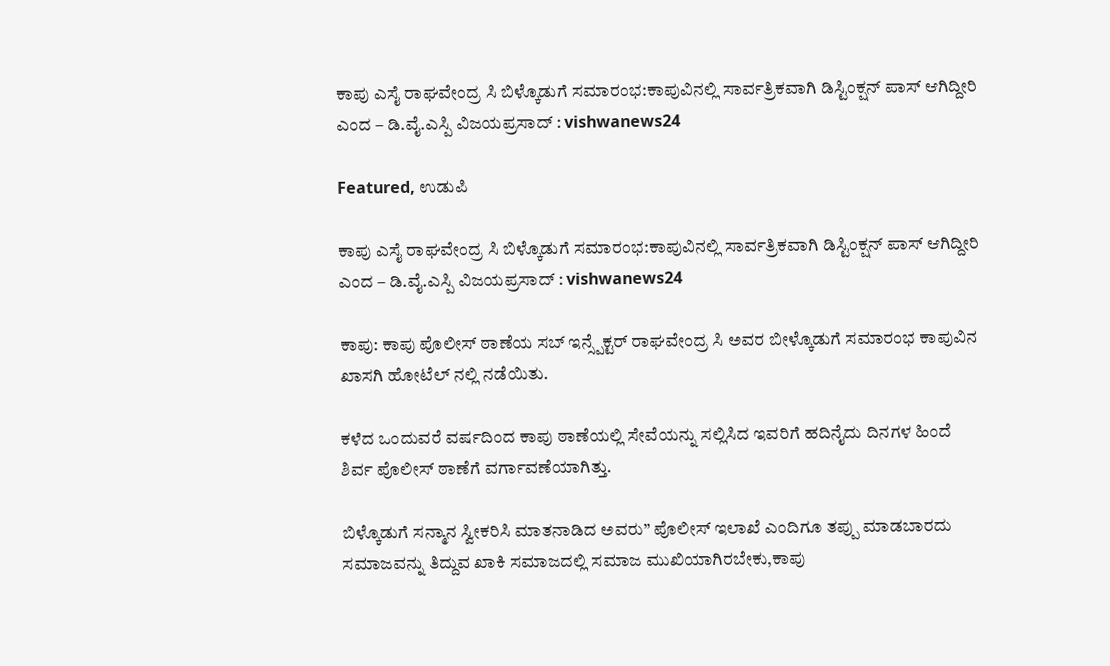ಕಾಪು ಎಸೈ ರಾಘವೇಂದ್ರ ಸಿ ಬಿಳ್ಕೊಡುಗೆ ಸಮಾರಂಭ:ಕಾಪುವಿನಲ್ಲಿ ಸಾರ್ವತ್ರಿಕವಾಗಿ ಡಿಸ್ಟಿಂಕ್ಷನ್ ಪಾಸ್ ಆಗಿದ್ದೀರಿ ಎಂದ – ಡಿ.ವೈ.ಎಸ್ಪಿ ವಿಜಯಪ್ರಸಾದ್ : vishwanews24

Featured, ಉಡುಪಿ

ಕಾಪು ಎಸೈ ರಾಘವೇಂದ್ರ ಸಿ ಬಿಳ್ಕೊಡುಗೆ ಸಮಾರಂಭ:ಕಾಪುವಿನಲ್ಲಿ ಸಾರ್ವತ್ರಿಕವಾಗಿ ಡಿಸ್ಟಿಂಕ್ಷನ್ ಪಾಸ್ ಆಗಿದ್ದೀರಿ ಎಂದ – ಡಿ.ವೈ.ಎಸ್ಪಿ ವಿಜಯಪ್ರಸಾದ್ : vishwanews24

ಕಾಪು: ಕಾಪು ಪೊಲೀಸ್ ಠಾಣೆಯ ಸಬ್ ಇನ್ಸ್ಪೆಕ್ಟರ್ ರಾಘವೇಂದ್ರ ಸಿ ಅವರ ಬೀಳ್ಕೊಡುಗೆ ಸಮಾರಂಭ ಕಾಪುವಿನ ಖಾಸಗಿ ಹೋಟೆಲ್ ನಲ್ಲಿ ನಡೆಯಿತು.

ಕಳೆದ ಒಂದುವರೆ ವರ್ಷದಿಂದ ಕಾಪು ಠಾಣೆಯಲ್ಲಿ ಸೇವೆಯನ್ನು ಸಲ್ಲಿಸಿದ ಇವರಿಗೆ ಹದಿನೈದು ದಿನಗಳ ಹಿಂದೆ
ಶಿರ್ವ ಪೊಲೀಸ್ ಠಾಣೆಗೆ ವರ್ಗಾವಣೆಯಾಗಿತ್ತು.

ಬಿಳ್ಕೊಡುಗೆ ಸನ್ಮಾನ ಸ್ವೀಕರಿಸಿ ಮಾತನಾಡಿದ ಅವರು” ಪೊಲೀಸ್ ಇಲಾಖೆ ಎಂದಿಗೂ ತಪ್ಪು ಮಾಡಬಾರದು ಸಮಾಜವನ್ನು ತಿದ್ದುವ ಖಾಕಿ ಸಮಾಜದಲ್ಲಿ ಸಮಾಜ ಮುಖಿಯಾಗಿರಬೇಕು,ಕಾಪು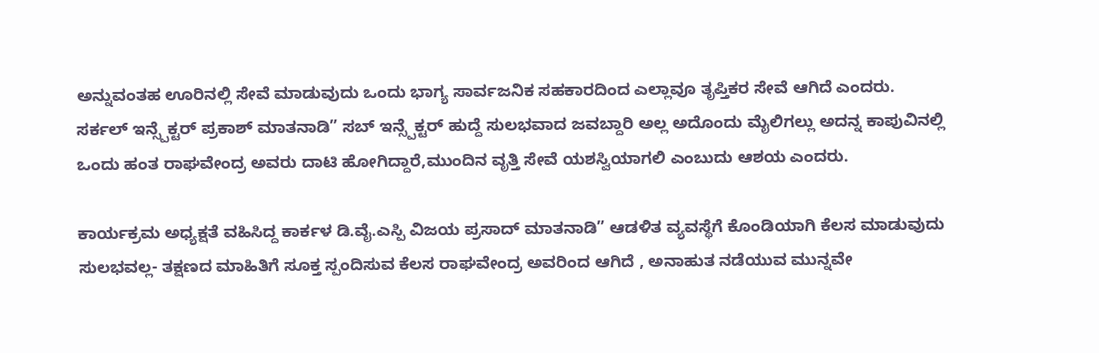ಅನ್ನುವಂತಹ ಊರಿನಲ್ಲಿ ಸೇವೆ ಮಾಡುವುದು ಒಂದು ಭಾಗ್ಯ ಸಾರ್ವಜನಿಕ ಸಹಕಾರದಿಂದ ಎಲ್ಲಾವೂ ತೃಪ್ತಿಕರ ಸೇವೆ ಆಗಿದೆ ಎಂದರು.
ಸರ್ಕಲ್ ಇನ್ಸ್ಪೆಕ್ಟರ್ ಪ್ರಕಾಶ್ ಮಾತನಾಡಿ” ಸಬ್ ಇನ್ಸ್ಪೆಕ್ಟರ್ ಹುದ್ದೆ ಸುಲಭವಾದ ಜವಬ್ದಾರಿ ಅಲ್ಲ ಅದೊಂದು ಮೈಲಿಗಲ್ಲು ಅದನ್ನ ಕಾಪುವಿನಲ್ಲಿ ಒಂದು ಹಂತ ರಾಘವೇಂದ್ರ ಅವರು ದಾಟಿ ಹೋಗಿದ್ದಾರೆ,ಮುಂದಿನ ವೃತ್ತಿ ಸೇವೆ ಯಶಸ್ವಿಯಾಗಲಿ ಎಂಬುದು ಆಶಯ ಎಂದರು.

ಕಾರ್ಯಕ್ರಮ ಅಧ್ಯಕ್ಷತೆ ವಹಿಸಿದ್ದ ಕಾರ್ಕಳ ಡಿ.ವೈ.ಎಸ್ಪಿ ವಿಜಯ ಪ್ರಸಾದ್ ಮಾತನಾಡಿ” ಆಡಳಿತ ವ್ಯವಸ್ಥೆಗೆ ಕೊಂಡಿಯಾಗಿ ಕೆಲಸ ಮಾಡುವುದು ಸುಲಭವಲ್ಲ- ತಕ್ಷಣದ ಮಾಹಿತಿಗೆ ಸೂಕ್ತ ಸ್ಪಂದಿಸುವ ಕೆಲಸ ರಾಘವೇಂದ್ರ ಅವರಿಂದ ಆಗಿದೆ , ಅನಾಹುತ ನಡೆಯುವ ಮುನ್ನವೇ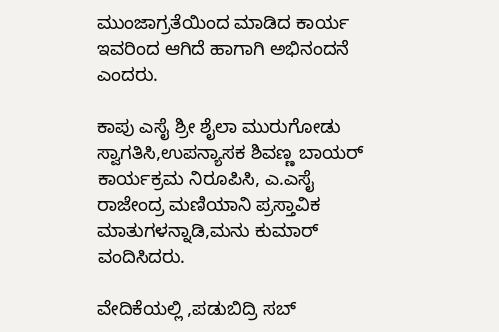ಮುಂಜಾಗ್ರತೆಯಿಂದ ಮಾಡಿದ ಕಾರ್ಯ ಇವರಿಂದ ಆಗಿದೆ ಹಾಗಾಗಿ ಅಭಿನಂದನೆ ಎಂದರು.

ಕಾಪು ಎಸೈ ಶ್ರೀ ಶೈಲಾ ಮುರುಗೋಡು ಸ್ವಾಗತಿಸಿ,ಉಪನ್ಯಾಸಕ ಶಿವಣ್ಣ ಬಾಯರ್ ಕಾರ್ಯಕ್ರಮ ನಿರೂಪಿಸಿ, ಎ.ಎಸೈ ರಾಜೇಂದ್ರ ಮಣಿಯಾನಿ ಪ್ರಸ್ತಾವಿಕ ಮಾತುಗಳನ್ನಾಡಿ,ಮನು ಕುಮಾರ್ ವಂದಿಸಿದರು.

ವೇದಿಕೆಯಲ್ಲಿ ,ಪಡುಬಿದ್ರಿ ಸಬ್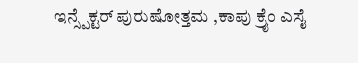ಇನ್ಸ್ಪೆಕ್ಟರ್ ಪುರುಷೋತ್ತಮ ,ಕಾಪು ಕ್ರೈಂ ಎಸೈ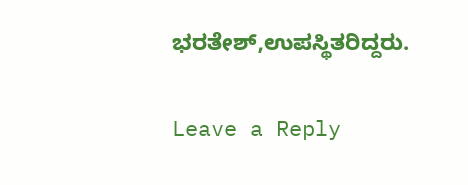ಭರತೇಶ್,ಉಪಸ್ಥಿತರಿದ್ದರು.

Leave a Reply